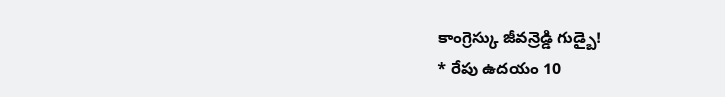కాంగ్రెస్కు జీవన్రెడ్డి గుడ్బై!
* రేపు ఉదయం 10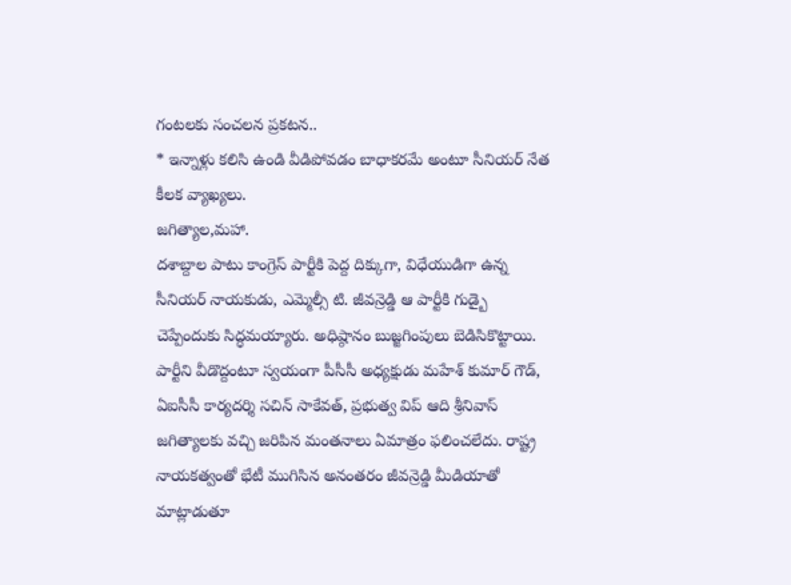గంటలకు సంచలన ప్రకటన..
* ఇన్నాళ్లు కలిసి ఉండి వీడిపోవడం బాధాకరమే అంటూ సీనియర్ నేత కీలక వ్యాఖ్యలు.
జగిత్యాల,మహా.
దశాబ్దాల పాటు కాంగ్రెస్ పార్టీకి పెద్ద దిక్కుగా, విధేయుడిగా ఉన్న సీనియర్ నాయకుడు, ఎమ్మెల్సీ టి. జీవన్రెడ్డి ఆ పార్టీకి గుడ్బై చెప్పేందుకు సిద్ధమయ్యారు. అధిష్ఠానం బుజ్జగింపులు బెడిసికొట్టాయి. పార్టీని వీడొద్దంటూ స్వయంగా పీసీసీ అధ్యక్షుడు మహేశ్ కుమార్ గౌడ్, ఏఐసీసీ కార్యదర్శి సచిన్ సాకేవత్, ప్రభుత్వ విప్ ఆది శ్రీనివాస్ జగిత్యాలకు వచ్చి జరిపిన మంతనాలు ఏమాత్రం ఫలించలేదు. రాష్ట్ర నాయకత్వంతో భేటీ ముగిసిన అనంతరం జీవన్రెడ్డి మీడియాతో మాట్లాడుతూ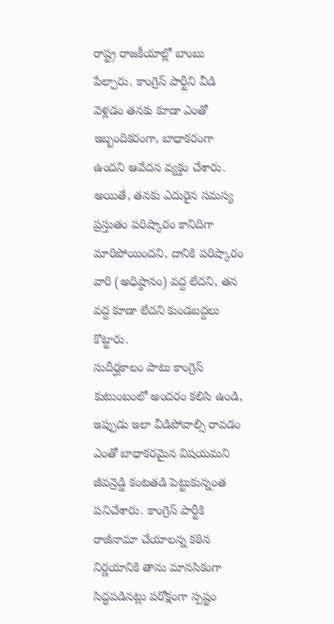రాష్ట్ర రాజకీయాల్లో బాంబు పేల్చారు. కాంగ్రెస్ పార్టీని వీడి వెళ్లడం తనకు కూడా ఎంతో ఇబ్బందికరంగా, బాధాకరంగా ఉందని ఆవేదన వ్యక్తం చేశారు. అయితే, తనకు ఎదురైన సమస్య ప్రస్తుతం పరిష్కారం కానిదిగా మారిపోయిందని, దానికి పరిష్కారం వారి (అధిష్ఠానం) వద్ద లేదని, తన వద్ద కూడా లేదని కుండబద్దలు కొట్టారు.
సుదీర్ఘకాలం పాటు కాంగ్రెస్ కుటుంబంలో అందరం కలిసి ఉండి, ఇప్పుడు ఇలా వీడిపోవాల్సి రావడం ఎంతో బాధాకరమైన విషయమని జీవన్రెడ్డి కంటతడి పెట్టుకున్నంత పనిచేశారు. కాంగ్రెస్ పార్టీకి రాజీనామా చేయాలన్న కఠిన నిర్ణయానికి తాను మానసికంగా సిద్ధపడినట్లు పరోక్షంగా స్పష్టం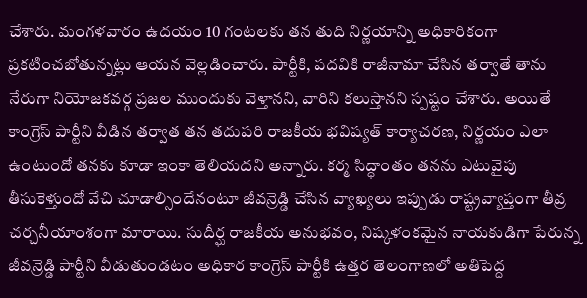చేశారు. మంగళవారం ఉదయం 10 గంటలకు తన తుది నిర్ణయాన్ని అధికారికంగా ప్రకటించబోతున్నట్లు ఆయన వెల్లడించారు. పార్టీకి, పదవికి రాజీనామా చేసిన తర్వాతే తాను నేరుగా నియోజకవర్గ ప్రజల ముందుకు వెళ్తానని, వారిని కలుస్తానని స్పష్టం చేశారు. అయితే కాంగ్రెస్ పార్టీని వీడిన తర్వాత తన తదుపరి రాజకీయ భవిష్యత్ కార్యాచరణ, నిర్ణయం ఎలా ఉంటుందో తనకు కూడా ఇంకా తెలియదని అన్నారు. కర్మ సిద్ధాంతం తనను ఎటువైపు తీసుకెళ్తుందో వేచి చూడాల్సిందేనంటూ జీవన్రెడ్డి చేసిన వ్యాఖ్యలు ఇప్పుడు రాష్ట్రవ్యాప్తంగా తీవ్ర చర్చనీయాంశంగా మారాయి. సుదీర్ఘ రాజకీయ అనుభవం, నిష్కళంకమైన నాయకుడిగా పేరున్న జీవన్రెడ్డి పార్టీని వీడుతుండటం అధికార కాంగ్రెస్ పార్టీకి ఉత్తర తెలంగాణలో అతిపెద్ద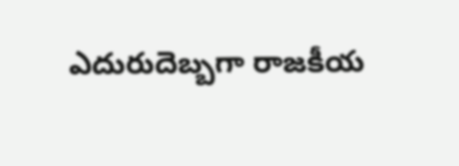ఎదురుదెబ్బగా రాజకీయ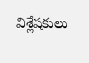విశ్లేషకులు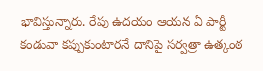భావిస్తున్నారు. రేపు ఉదయం ఆయన ఏ పార్టీ కండువా కప్పుకుంటారనే దానిపై సర్వత్రా ఉత్కంఠ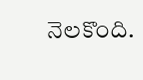నెలకొంది.